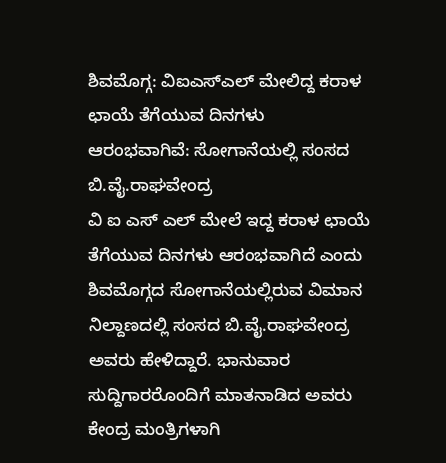ಶಿವಮೊಗ್ಗ: ವಿಐಎಸ್ಎಲ್ ಮೇಲಿದ್ದ ಕರಾಳ ಛಾಯೆ ತೆಗೆಯುವ ದಿನಗಳು ಆರಂಭವಾಗಿವೆ: ಸೋಗಾನೆಯಲ್ಲಿ ಸಂಸದ ಬಿ.ವೈ.ರಾಘವೇಂದ್ರ
ವಿ ಐ ಎಸ್ ಎಲ್ ಮೇಲೆ ಇದ್ದ ಕರಾಳ ಛಾಯೆ ತೆಗೆಯುವ ದಿನಗಳು ಆರಂಭವಾಗಿದೆ ಎಂದು ಶಿವಮೊಗ್ಗದ ಸೋಗಾನೆಯಲ್ಲಿರುವ ವಿಮಾನ ನಿಲ್ದಾಣದಲ್ಲಿ ಸಂಸದ ಬಿ.ವೈ.ರಾಘವೇಂದ್ರ ಅವರು ಹೇಳಿದ್ದಾರೆ. ಭಾನುವಾರ ಸುದ್ದಿಗಾರರೊಂದಿಗೆ ಮಾತನಾಡಿದ ಅವರು ಕೇಂದ್ರ ಮಂತ್ರಿಗಳಾಗಿ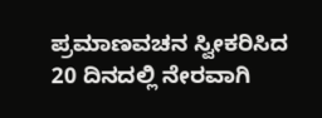ಪ್ರಮಾಣವಚನ ಸ್ವೀಕರಿಸಿದ 20 ದಿನದಲ್ಲಿ ನೇರವಾಗಿ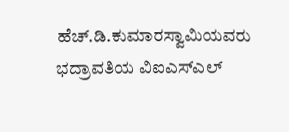ಹೆಚ್.ಡಿ.ಕುಮಾರಸ್ವಾಮಿಯವರು ಭದ್ರಾವತಿಯ ವಿಐಎಸ್ಎಲ್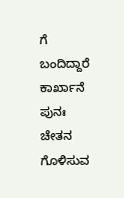ಗೆ ಬಂದಿದ್ದಾರೆ ಕಾರ್ಖಾನೆ ಪುನಃ ಚೇತನ ಗೊಳಿಸುವ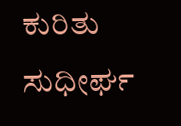ಕುರಿತು ಸುಧೀರ್ಘ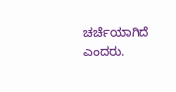ಚರ್ಚೆಯಾಗಿದೆ ಎಂದರು.